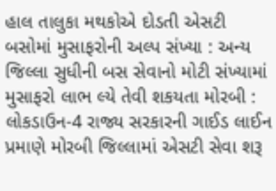હાલ તાલુકા મથકોએ દોડતી એસટી બસોમાં મુસાફરોની અલ્પ સંખ્યા : અન્ય જિલ્લા સુધીની બસ સેવાનો મોટી સંખ્યામાં મુસાફરો લાભ લ્યે તેવી શકયતા મોરબી : લોકડાઉન-4 રાજ્ય સરકારની ગાઈડ લાઈન પ્રમાણે મોરબી જિલ્લામાં એસટી સેવા શરૂ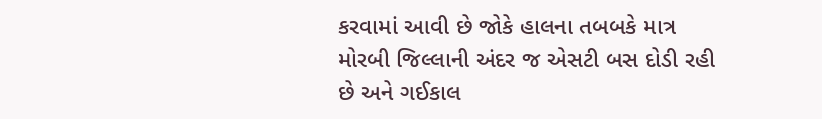કરવામાં આવી છે જોકે હાલના તબબકે માત્ર મોરબી જિલ્લાની અંદર જ એસટી બસ દોડી રહી છે અને ગઈકાલ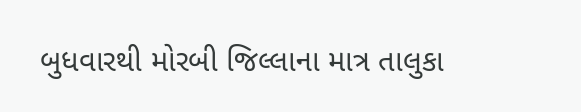બુધવારથી મોરબી જિલ્લાના માત્ર તાલુકા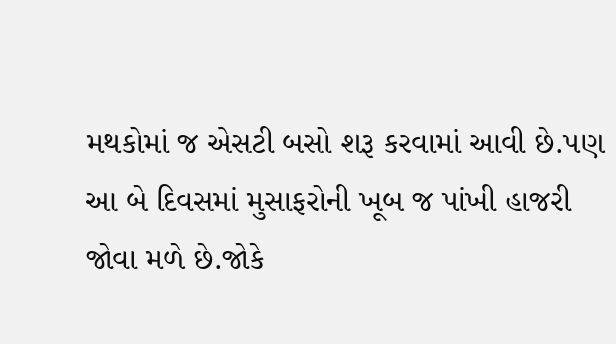મથકોમાં જ એસટી બસો શરૂ કરવામાં આવી છે.પણ આ બે દિવસમાં મુસાફરોની ખૂબ જ પાંખી હાજરી જોવા મળે છે.જોકે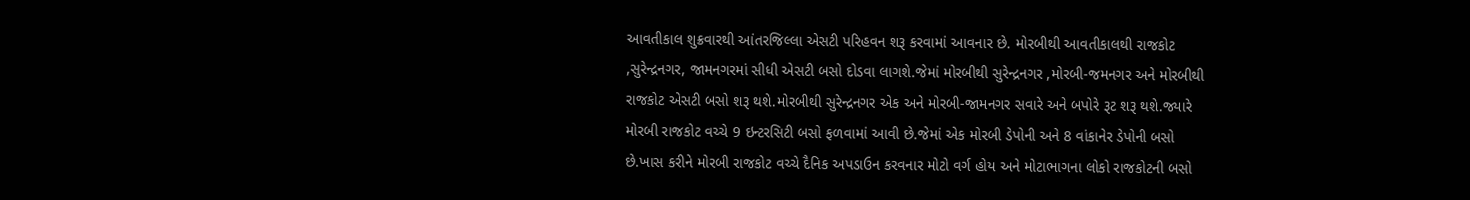આવતીકાલ શુક્રવારથી આંતરજિલ્લા એસટી પરિહવન શરૂ કરવામાં આવનાર છે. મોરબીથી આવતીકાલથી રાજકોટ ,સુરેન્દ્રનગર, જામનગરમાં સીધી એસટી બસો દોડવા લાગશે.જેમાં મોરબીથી સુરેન્દ્રનગર ,મોરબી-જમનગર અને મોરબીથી રાજકોટ એસટી બસો શરૂ થશે.મોરબીથી સુરેન્દ્રનગર એક અને મોરબી-જામનગર સવારે અને બપોરે રૂટ શરૂ થશે.જ્યારે મોરબી રાજકોટ વચ્ચે 9 ઇન્ટરસિટી બસો ફળવામાં આવી છે.જેમાં એક મોરબી ડેપોની અને 8 વાંકાનેર ડેપોની બસો છે.ખાસ કરીને મોરબી રાજકોટ વચ્ચે દૈનિક અપડાઉન કરવનાર મોટો વર્ગ હોય અને મોટાભાગના લોકો રાજકોટની બસો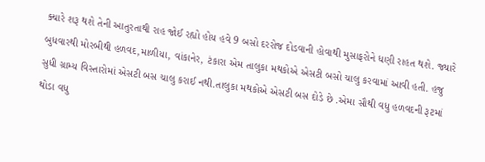ક્યારે શરૂ થશે તેની આતુરતાથી રાહ જોઈ રહ્યો હોય હવે 9 બસો દરરોજ દોડવાની હોવાથી મુસાફરોને ધણી રાહત થશે. જ્યારે બુધવારથી મોરબીથી હળવદ,માળીયા, વાંકાનેર, ટંકારા એમ તાલુકા મથકોએ એસટી બસો ચાલુ કરવામાં આવી હતી. હજુ સુધી ગ્રામ્ય વિસ્તારોમાં એસટી બસ ચાલુ કરાઈ નથી.તાલુકા મથકોએ એસટી બસ દોડે છે .એમા સૌથી વધુ હળવદની રૂટમાં થોડા વધુ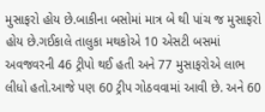મુસાફરો હોય છે.બાકીના બસોમાં માત્ર બે થી પાંચ જ મુસાફરો હોય છે.ગઈકાલે તાલુકા મથકોએ 10 એસટી બસમાં અવજવરની 46 ટ્રીપો થઈ હતી અને 77 મુસાફરોએ લાભ લીધો હતો.આજે પણ 60 ટ્રીપ ગોઠવવામાં આવી છે. અને 60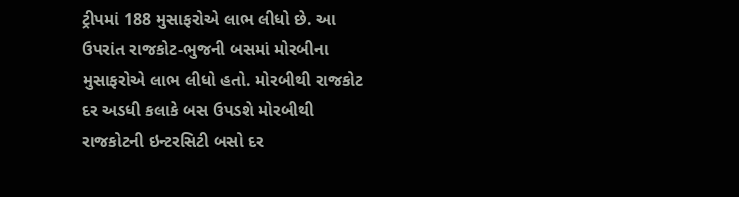ટ્રીપમાં 188 મુસાફરોએ લાભ લીધો છે. આ ઉપરાંત રાજકોટ-ભુજની બસમાં મોરબીના મુસાફરોએ લાભ લીધો હતો. મોરબીથી રાજકોટ દર અડધી કલાકે બસ ઉપડશે મોરબીથી રાજકોટની ઇન્ટરસિટી બસો દર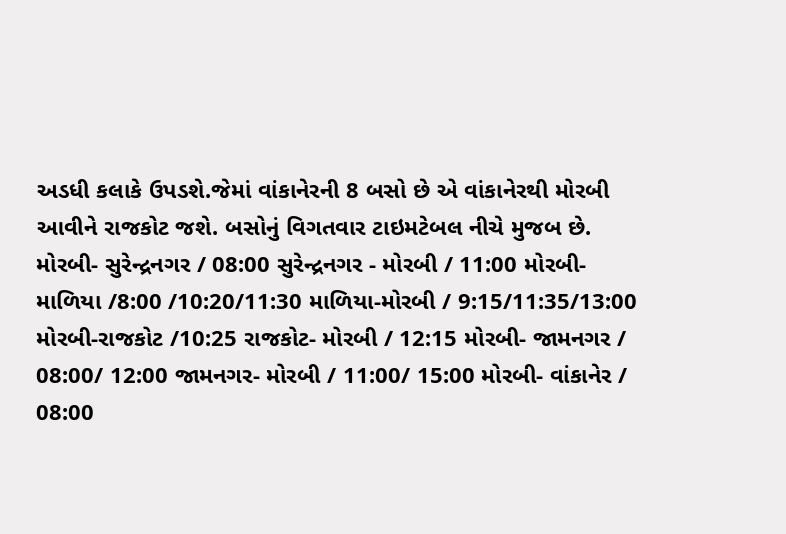અડધી કલાકે ઉપડશે.જેમાં વાંકાનેરની 8 બસો છે એ વાંકાનેરથી મોરબી આવીને રાજકોટ જશે. બસોનું વિગતવાર ટાઇમટેબલ નીચે મુજબ છે. મોરબી- સુરેન્દ્રનગર / 08:00 સુરેન્દ્રનગર - મોરબી / 11:00 મોરબી- માળિયા /8:00 /10:20/11:30 માળિયા-મોરબી / 9:15/11:35/13:00 મોરબી-રાજકોટ /10:25 રાજકોટ- મોરબી / 12:15 મોરબી- જામનગર / 08:00/ 12:00 જામનગર- મોરબી / 11:00/ 15:00 મોરબી- વાંકાનેર / 08:00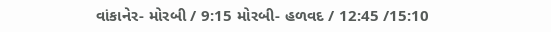વાંકાનેર- મોરબી / 9:15 મોરબી- હળવદ / 12:45 /15:10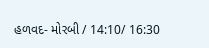હળવદ- મોરબી / 14:10/ 16:30